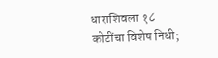धाराशिवला १८ कोटींचा विशेष निधी;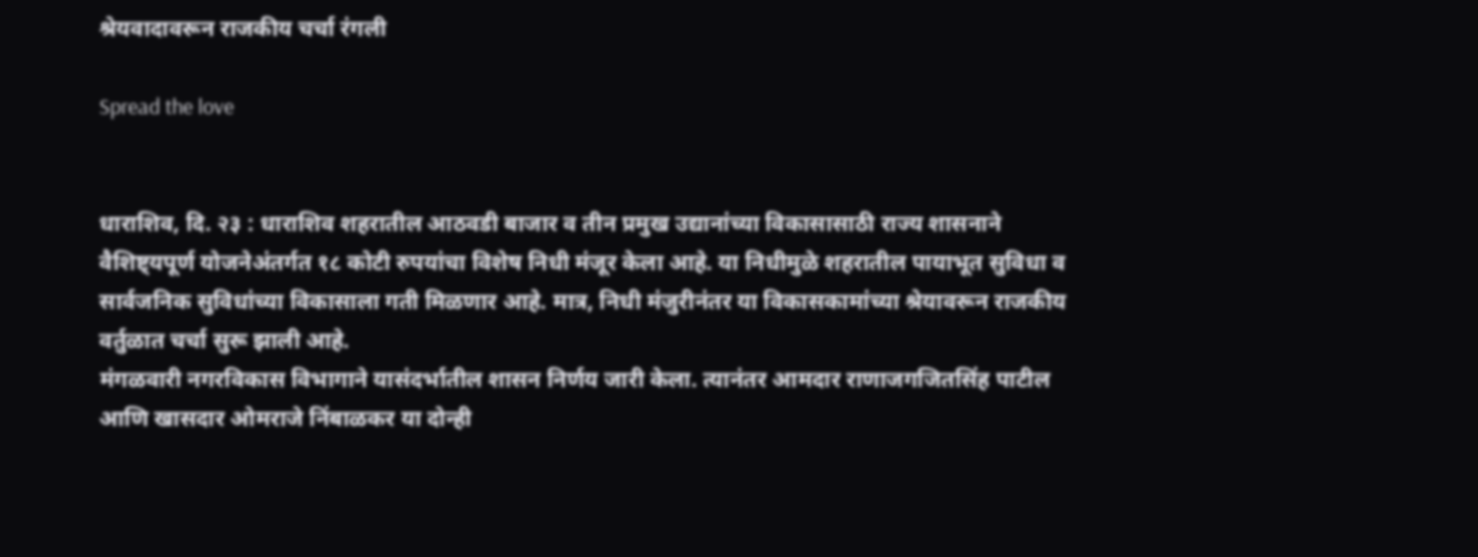श्रेयवादावरून राजकीय चर्चा रंगली

Spread the love


धाराशिव, दि. २३ : धाराशिव शहरातील आठवडी बाजार व तीन प्रमुख उद्यानांच्या विकासासाठी राज्य शासनाने वैशिष्ट्यपूर्ण योजनेअंतर्गत १८ कोटी रुपयांचा विशेष निधी मंजूर केला आहे. या निधीमुळे शहरातील पायाभूत सुविधा व सार्वजनिक सुविधांच्या विकासाला गती मिळणार आहे. मात्र, निधी मंजुरीनंतर या विकासकामांच्या श्रेयावरून राजकीय वर्तुळात चर्चा सुरू झाली आहे.
मंगळवारी नगरविकास विभागाने यासंदर्भातील शासन निर्णय जारी केला. त्यानंतर आमदार राणाजगजितसिंह पाटील आणि खासदार ओमराजे निंबाळकर या दोन्ही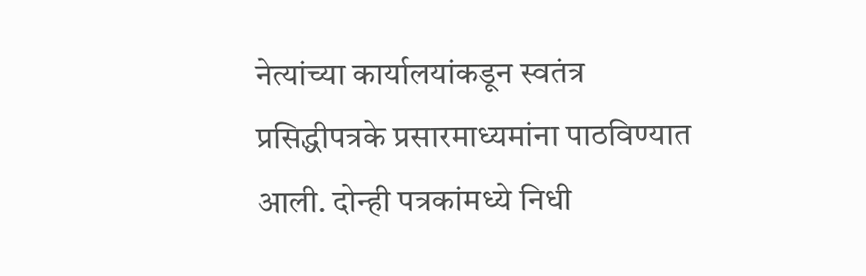नेत्यांच्या कार्यालयांकडून स्वतंत्र प्रसिद्धीपत्रके प्रसारमाध्यमांना पाठविण्यात आली. दोन्ही पत्रकांमध्ये निधी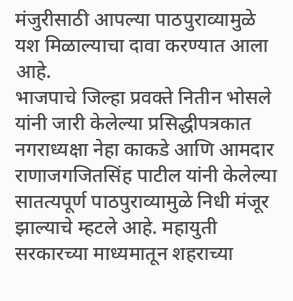मंजुरीसाठी आपल्या पाठपुराव्यामुळे यश मिळाल्याचा दावा करण्यात आला आहे.
भाजपाचे जिल्हा प्रवक्ते नितीन भोसले यांनी जारी केलेल्या प्रसिद्धीपत्रकात नगराध्यक्षा नेहा काकडे आणि आमदार राणाजगजितसिंह पाटील यांनी केलेल्या सातत्यपूर्ण पाठपुराव्यामुळे निधी मंजूर झाल्याचे म्हटले आहे. महायुती सरकारच्या माध्यमातून शहराच्या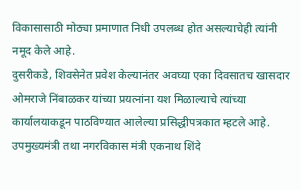विकासासाठी मोठ्या प्रमाणात निधी उपलब्ध होत असल्याचेही त्यांनी नमूद केले आहे.
दुसरीकडे, शिवसेनेत प्रवेश केल्यानंतर अवघ्या एका दिवसातच खासदार ओमराजे निंबाळकर यांच्या प्रयत्नांना यश मिळाल्याचे त्यांच्या कार्यालयाकडून पाठविण्यात आलेल्या प्रसिद्धीपत्रकात म्हटले आहे. उपमुख्यमंत्री तथा नगरविकास मंत्री एकनाथ शिंदे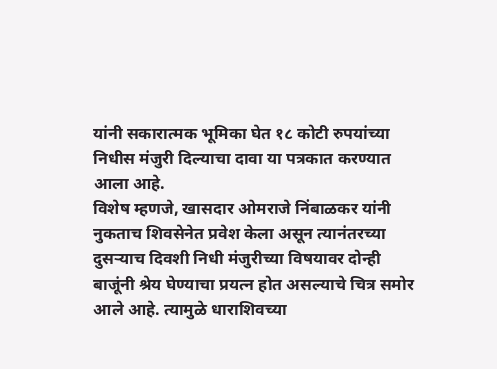यांनी सकारात्मक भूमिका घेत १८ कोटी रुपयांच्या निधीस मंजुरी दिल्याचा दावा या पत्रकात करण्यात आला आहे.
विशेष म्हणजे, खासदार ओमराजे निंबाळकर यांनी नुकताच शिवसेनेत प्रवेश केला असून त्यानंतरच्या दुसऱ्याच दिवशी निधी मंजुरीच्या विषयावर दोन्ही बाजूंनी श्रेय घेण्याचा प्रयत्न होत असल्याचे चित्र समोर आले आहे. त्यामुळे धाराशिवच्या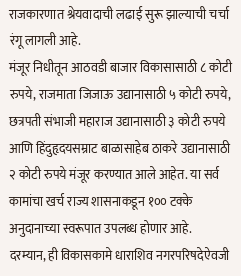राजकारणात श्रेयवादाची लढाई सुरू झाल्याची चर्चा रंगू लागली आहे.
मंजूर निधीतून आठवडी बाजार विकासासाठी ८ कोटी रुपये, राजमाता जिजाऊ उद्यानासाठी ५ कोटी रुपये, छत्रपती संभाजी महाराज उद्यानासाठी ३ कोटी रुपये आणि हिंदुहृदयसम्राट बाळासाहेब ठाकरे उद्यानासाठी २ कोटी रुपये मंजूर करण्यात आले आहेत. या सर्व कामांचा खर्च राज्य शासनाकडून १०० टक्के अनुदानाच्या स्वरूपात उपलब्ध होणार आहे.
दरम्यान, ही विकासकामे धाराशिव नगरपरिषदेऐवजी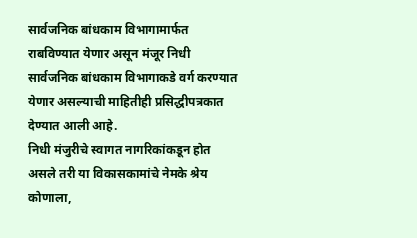सार्वजनिक बांधकाम विभागामार्फत राबविण्यात येणार असून मंजूर निधी सार्वजनिक बांधकाम विभागाकडे वर्ग करण्यात येणार असल्याची माहितीही प्रसिद्धीपत्रकात देण्यात आली आहे.
निधी मंजुरीचे स्वागत नागरिकांकडून होत असले तरी या विकासकामांचे नेमके श्रेय कोणाला,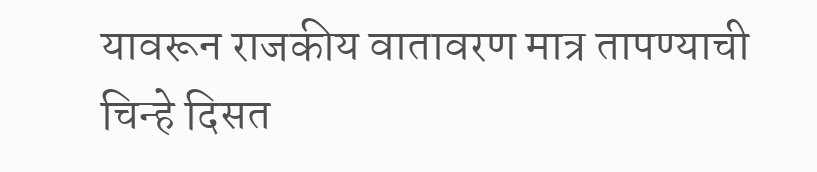यावरून राजकीय वातावरण मात्र तापण्याची चिन्हे दिसत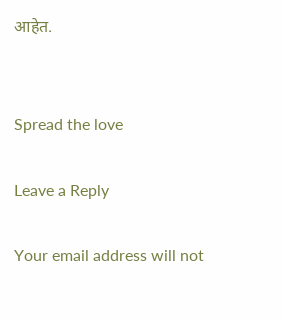आहेत.


Spread the love

Leave a Reply

Your email address will not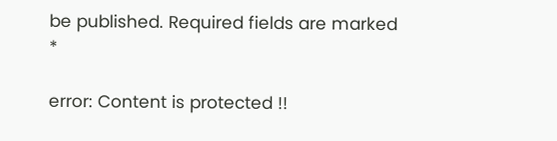be published. Required fields are marked *

error: Content is protected !!